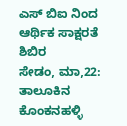ಎಸ್ ಬಿಐ ನಿಂದ ಆರ್ಥಿಕ ಸಾಕ್ಷರತೆ ಶಿಬಿರ
ಸೇಡಂ, ಮಾ,22: ತಾಲೂಕಿನ ಕೊಂಕನಹಳ್ಳಿ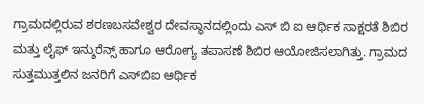ಗ್ರಾಮದಲ್ಲಿರುವ ಶರಣಬಸವೇಶ್ವರ ದೇವಸ್ಥಾನದಲ್ಲಿಂದು ಎಸ್ ಬಿ ಐ ಆರ್ಥಿಕ ಸಾಕ್ಷರತೆ ಶಿಬಿರ ಮತ್ತು ಲೈಫ್ ಇನ್ಶುರೆನ್ಸ್ ಹಾಗೂ ಆರೋಗ್ಯ ತಪಾಸಣೆ ಶಿಬಿರ ಆಯೋಜಿಸಲಾಗಿತ್ತು. ಗ್ರಾಮದ ಸುತ್ತಮುತ್ತಲಿನ ಜನರಿಗೆ ಎಸ್‍ಬಿಐ ಆರ್ಥಿಕ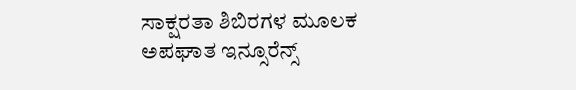ಸಾಕ್ಷರತಾ ಶಿಬಿರಗಳ ಮೂಲಕ ಅಪಘಾತ ಇನ್ಸೂರೆನ್ಸ್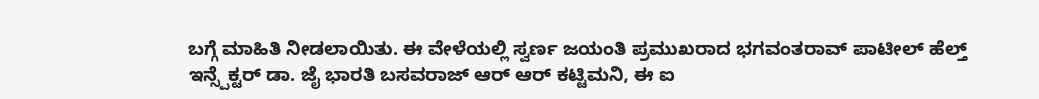ಬಗ್ಗೆ ಮಾಹಿತಿ ನೀಡಲಾಯಿತು. ಈ ವೇಳೆಯಲ್ಲಿ ಸ್ವರ್ಣ ಜಯಂತಿ ಪ್ರಮುಖರಾದ ಭಗವಂತರಾವ್ ಪಾಟೀಲ್ ಹೆಲ್ತ್ ಇನ್ಸ್ಪೆಕ್ಟರ್ ಡಾ. ಜೈ ಭಾರತಿ ಬಸವರಾಜ್ ಆರ್ ಆರ್ ಕಟ್ಟಿಮನಿ, ಈ ಐ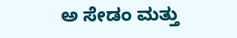ಅ ಸೇಡಂ ಮತ್ತು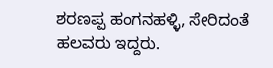ಶರಣಪ್ಪ ಹಂಗನಹಳ್ಳಿ, ಸೇರಿದಂತೆ ಹಲವರು ಇದ್ದರು.